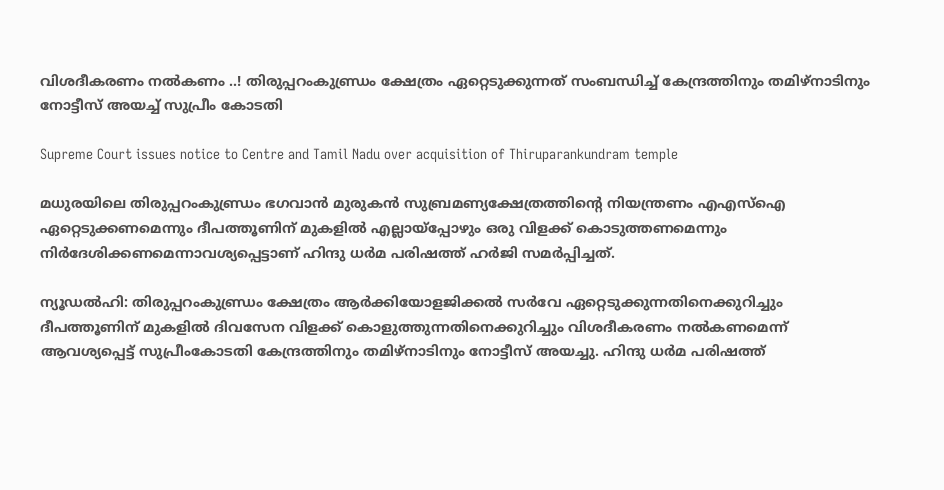വിശദീകരണം നല്‍കണം ..! തിരുപ്പറംകുണ്ഡ്രം ക്ഷേത്രം ഏറ്റെടുക്കുന്നത് സംബന്ധിച്ച് കേന്ദ്രത്തിനും തമിഴ്‌നാടിനും നോട്ടീസ് അയച്ച് സുപ്രീം കോടതി

Supreme Court issues notice to Centre and Tamil Nadu over acquisition of Thiruparankundram temple

മധുരയിലെ തിരുപ്പറംകുണ്ഡ്രം ഭഗവാന്‍ മുരുകന്‍ സുബ്രമണ്യക്ഷേത്രത്തിന്റെ നിയന്ത്രണം എഎസ്‌ഐ ഏറ്റെടുക്കണമെന്നും ദീപത്തൂണിന് മുകളില്‍ എല്ലായ്‌പ്പോഴും ഒരു വിളക്ക് കൊടുത്തണമെന്നും നിര്‍ദേശിക്കണമെന്നാവശ്യപ്പെട്ടാണ് ഹിന്ദു ധര്‍മ പരിഷത്ത് ഹര്‍ജി സമര്‍പ്പിച്ചത്.

ന്യൂഡല്‍ഹി: തിരുപ്പറംകുണ്ഡ്രം ക്ഷേത്രം ആര്‍ക്കിയോളജിക്കല്‍ സര്‍വേ ഏറ്റെടുക്കുന്നതിനെക്കുറിച്ചും ദീപത്തൂണിന് മുകളില്‍ ദിവസേന വിളക്ക് കൊളുത്തുന്നതിനെക്കുറിച്ചും വിശദീകരണം നല്‍കണമെന്ന് ആവശ്യപ്പെട്ട് സുപ്രീംകോടതി കേന്ദ്രത്തിനും തമിഴ്‌നാടിനും നോട്ടീസ് അയച്ചു. ഹിന്ദു ധര്‍മ പരിഷത്ത്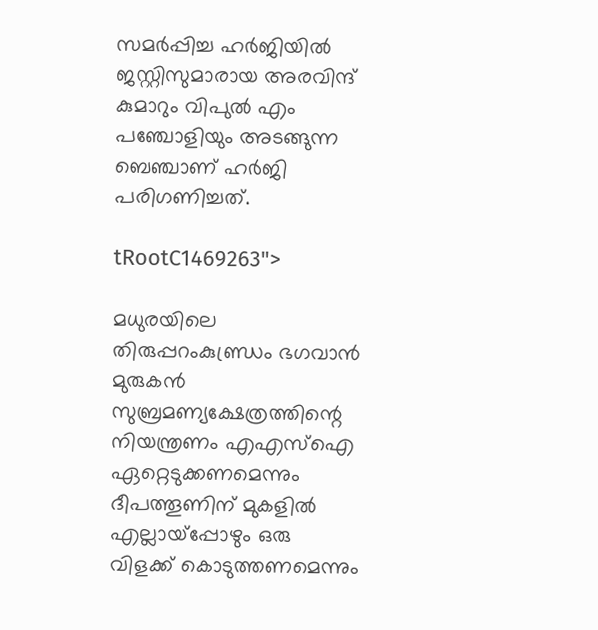സമര്‍പ്പിച്ച ഹര്‍ജിയില്‍ ജസ്റ്റിസുമാരായ അരവിന്ദ് കുമാറും വിപുല്‍ എം പഞ്ചോളിയും അടങ്ങുന്ന ബെഞ്ചാണ് ഹര്‍ജി പരിഗണിച്ചത്.

tRootC1469263">

മധുരയിലെ തിരുപ്പറംകുണ്ഡ്രം ഭഗവാന്‍ മുരുകന്‍ സുബ്രമണ്യക്ഷേത്രത്തിന്റെ നിയന്ത്രണം എഎസ്‌ഐ ഏറ്റെടുക്കണമെന്നും ദീപത്തൂണിന് മുകളില്‍ എല്ലായ്‌പ്പോഴും ഒരു വിളക്ക് കൊടുത്തണമെന്നും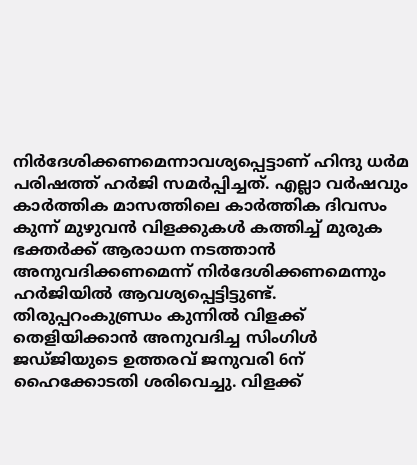നിര്‍ദേശിക്കണമെന്നാവശ്യപ്പെട്ടാണ് ഹിന്ദു ധര്‍മ പരിഷത്ത് ഹര്‍ജി സമര്‍പ്പിച്ചത്. എല്ലാ വര്‍ഷവും കാര്‍ത്തിക മാസത്തിലെ കാര്‍ത്തിക ദിവസം കുന്ന് മുഴുവന്‍ വിളക്കുകള്‍ കത്തിച്ച് മുരുക ഭക്തര്‍ക്ക് ആരാധന നടത്താന്‍ അനുവദിക്കണമെന്ന് നിര്‍ദേശിക്കണമെന്നും ഹര്‍ജിയില്‍ ആവശ്യപ്പെട്ടിട്ടുണ്ട്. തിരുപ്പറംകുണ്ഡ്രം കുന്നില്‍ വിളക്ക് തെളിയിക്കാന്‍ അനുവദിച്ച സിംഗിള്‍ ജഡ്ജിയുടെ ഉത്തരവ് ജനുവരി 6ന് ഹൈക്കോടതി ശരിവെച്ചു. വിളക്ക്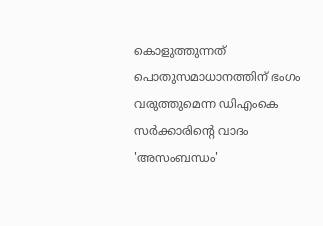കൊളുത്തുന്നത് പൊതുസമാധാനത്തിന് ഭംഗം വരുത്തുമെന്ന ഡിഎംകെ സര്‍ക്കാരിന്റെ വാദം 'അസംബന്ധം'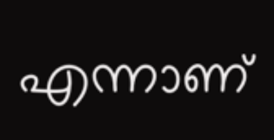എന്നാണ്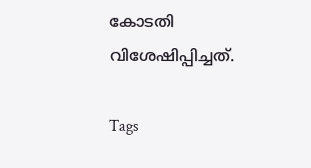കോടതി വിശേഷിപ്പിച്ചത്.

Tags